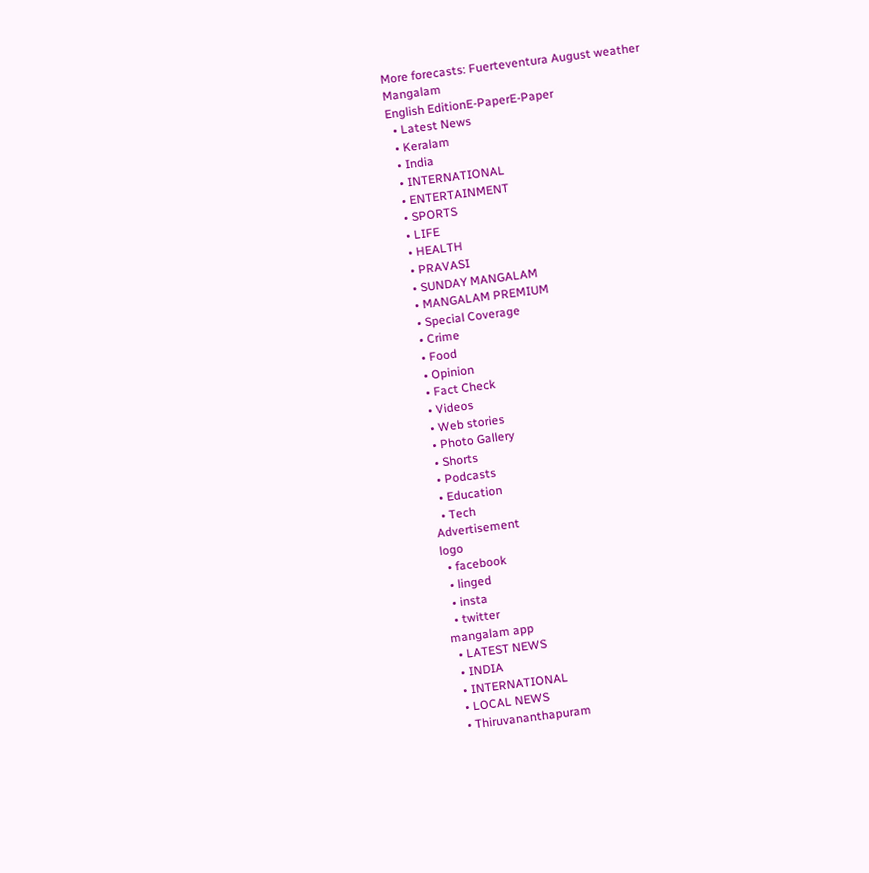More forecasts: Fuerteventura August weather
Mangalam
English EditionE-PaperE-Paper
  • Latest News
  • Keralam
  • India
  • INTERNATIONAL
  • ENTERTAINMENT
  • SPORTS
  • LIFE
  • HEALTH
  • PRAVASI
  • SUNDAY MANGALAM
  • MANGALAM PREMIUM
  • Special Coverage
  • Crime
  • Food
  • Opinion
  • Fact Check
  • Videos
  • Web stories
  • Photo Gallery
  • Shorts
  • Podcasts
  • Education
  • Tech
Advertisement
logo
  • facebook
  • linged
  • insta
  • twitter
mangalam app
  • LATEST NEWS
  • INDIA
  • INTERNATIONAL
  • LOCAL NEWS
  • Thiruvananthapuram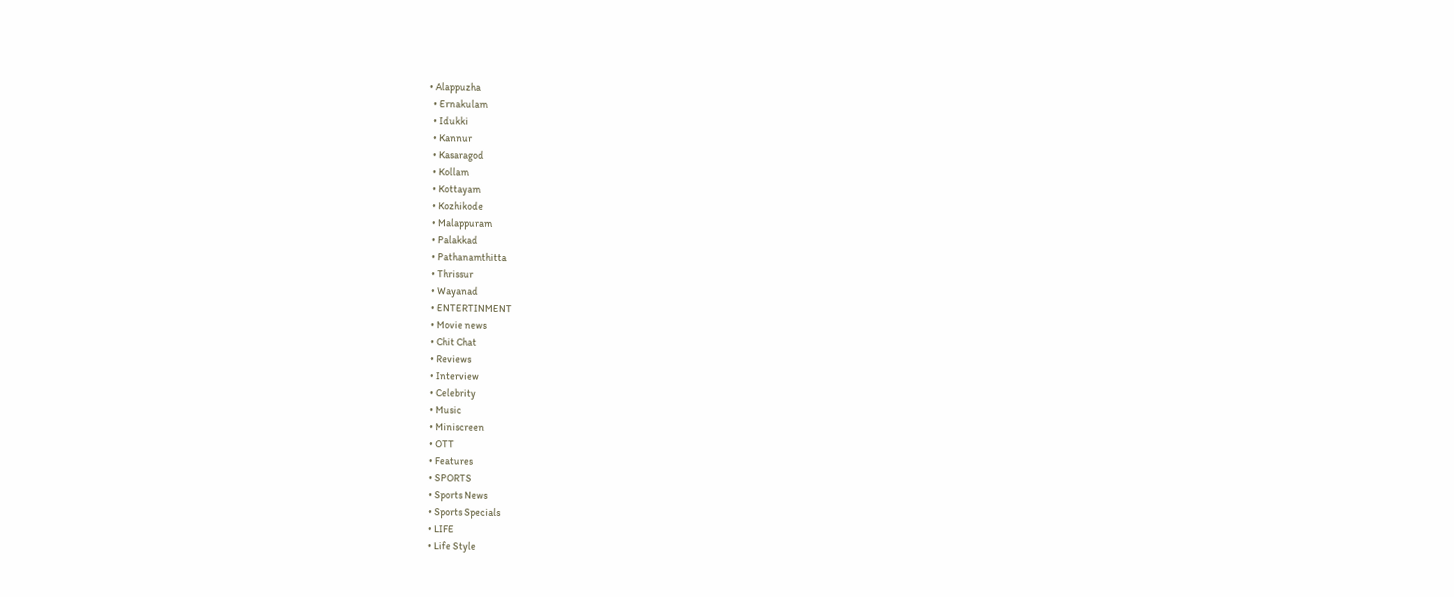• Alappuzha
  • Ernakulam
  • Idukki
  • Kannur
  • Kasaragod
  • Kollam
  • Kottayam
  • Kozhikode
  • Malappuram
  • Palakkad
  • Pathanamthitta
  • Thrissur
  • Wayanad
  • ENTERTINMENT
  • Movie news
  • Chit Chat
  • Reviews
  • Interview
  • Celebrity
  • Music
  • Miniscreen
  • OTT
  • Features
  • SPORTS
  • Sports News
  • Sports Specials
  • LIFE
  • Life Style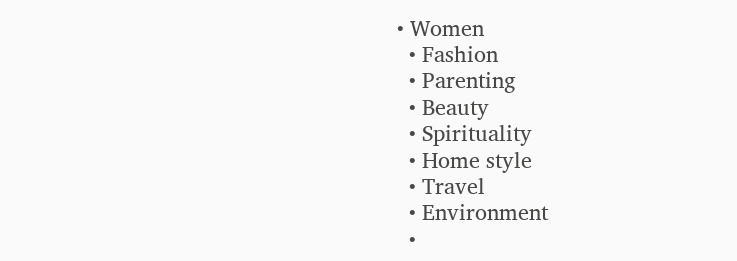• Women
  • Fashion
  • Parenting
  • Beauty
  • Spirituality
  • Home style
  • Travel
  • Environment
  •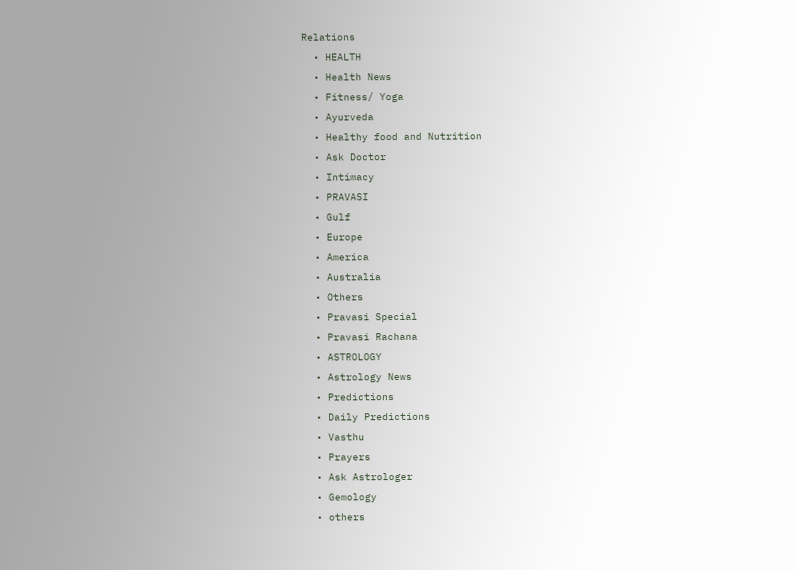Relations
  • HEALTH
  • Health News
  • Fitness/ Yoga
  • Ayurveda
  • Healthy food and Nutrition
  • Ask Doctor
  • Intimacy
  • PRAVASI
  • Gulf
  • Europe
  • America
  • Australia
  • Others
  • Pravasi Special
  • Pravasi Rachana
  • ASTROLOGY
  • Astrology News
  • Predictions
  • Daily Predictions
  • Vasthu
  • Prayers
  • Ask Astrologer
  • Gemology
  • others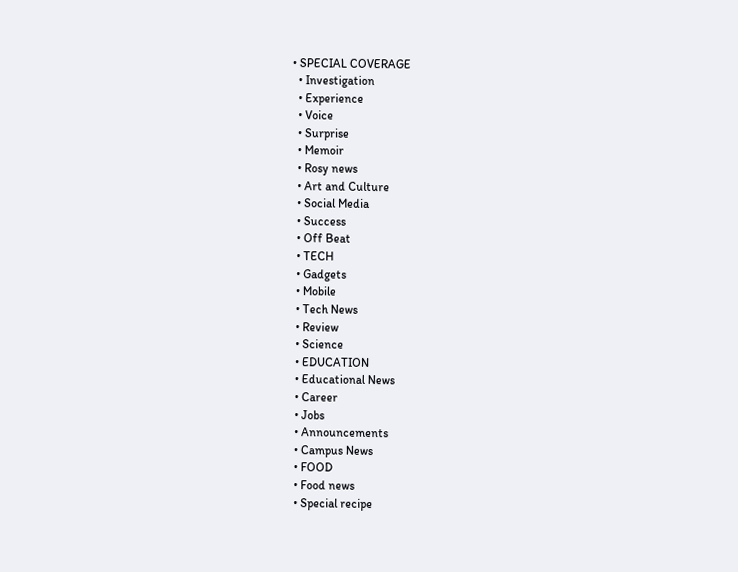• SPECIAL COVERAGE
  • Investigation
  • Experience
  • Voice
  • Surprise
  • Memoir
  • Rosy news
  • Art and Culture
  • Social Media
  • Success
  • Off Beat
  • TECH
  • Gadgets
  • Mobile
  • Tech News
  • Review
  • Science
  • EDUCATION
  • Educational News
  • Career
  • Jobs
  • Announcements
  • Campus News
  • FOOD
  • Food news
  • Special recipe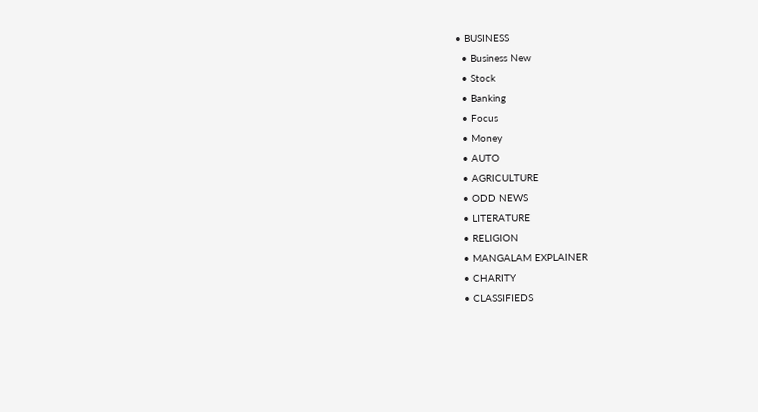• BUSINESS
  • Business New
  • Stock
  • Banking
  • Focus
  • Money
  • AUTO
  • AGRICULTURE
  • ODD NEWS
  • LITERATURE
  • RELIGION
  • MANGALAM EXPLAINER
  • CHARITY
  • CLASSIFIEDS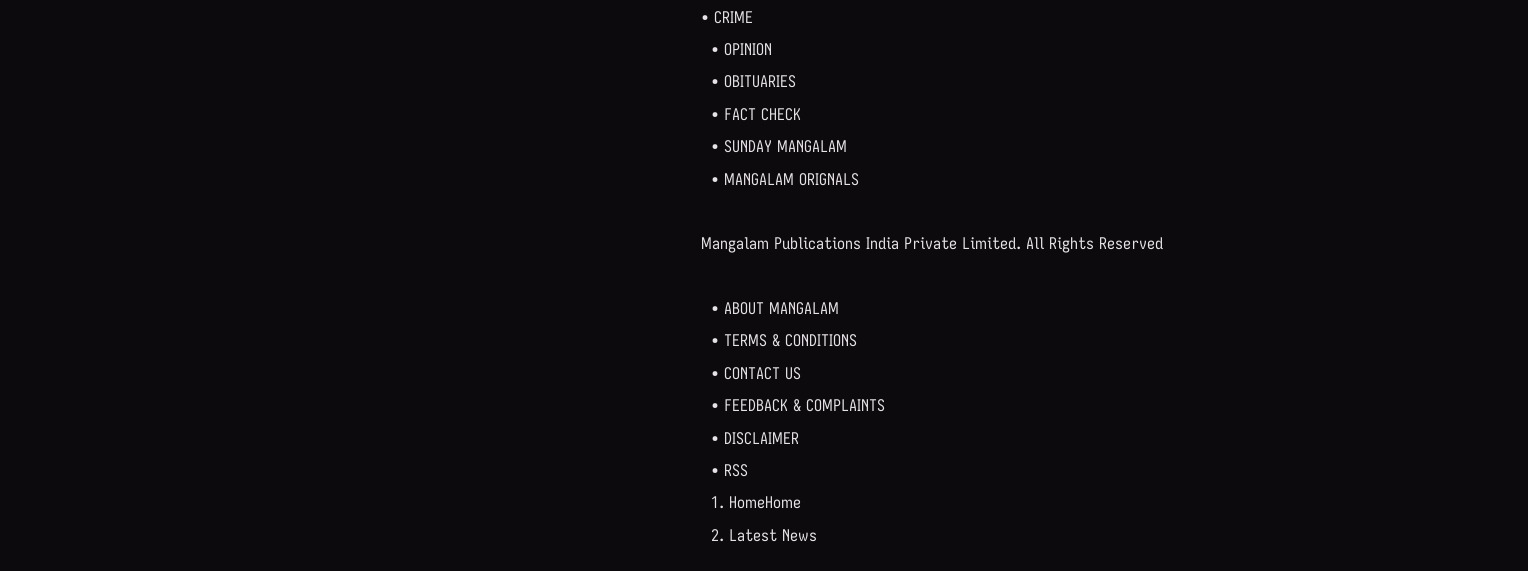• CRIME
  • OPINION
  • OBITUARIES
  • FACT CHECK
  • SUNDAY MANGALAM
  • MANGALAM ORIGNALS

Mangalam Publications India Private Limited. All Rights Reserved

  • ABOUT MANGALAM
  • TERMS & CONDITIONS
  • CONTACT US
  • FEEDBACK & COMPLAINTS
  • DISCLAIMER
  • RSS
  1. HomeHome
  2. Latest News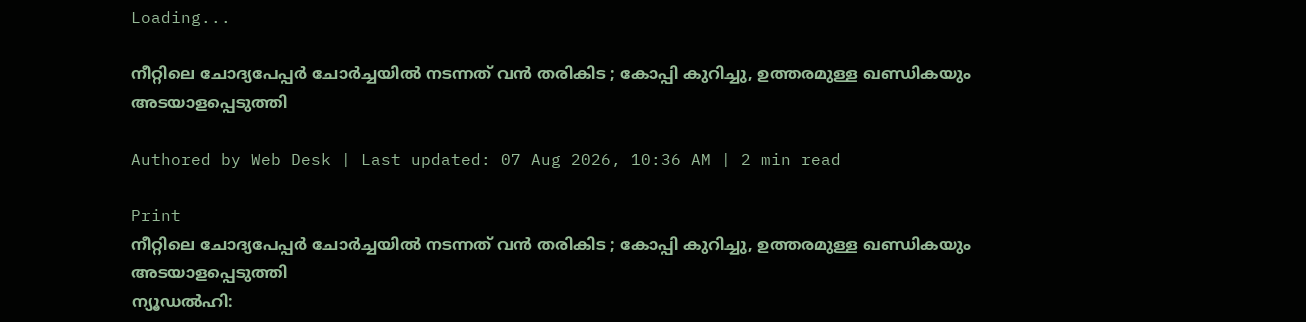Loading...

നീറ്റിലെ ചോദ്യപേപ്പര്‍ ചോര്‍ച്ചയില്‍ നടന്നത് വന്‍ തരികിട ; കോപ്പി കുറിച്ചു, ഉത്തരമുള്ള ഖണ്ഡികയും അടയാളപ്പെടുത്തി

Authored by Web Desk | Last updated: 07 Aug 2026, 10:36 AM | 2 min read

Print
നീറ്റിലെ ചോദ്യപേപ്പര്‍ ചോര്‍ച്ചയില്‍ നടന്നത് വന്‍ തരികിട ; കോപ്പി കുറിച്ചു, ഉത്തരമുള്ള ഖണ്ഡികയും അടയാളപ്പെടുത്തി
ന്യൂഡല്‍ഹി: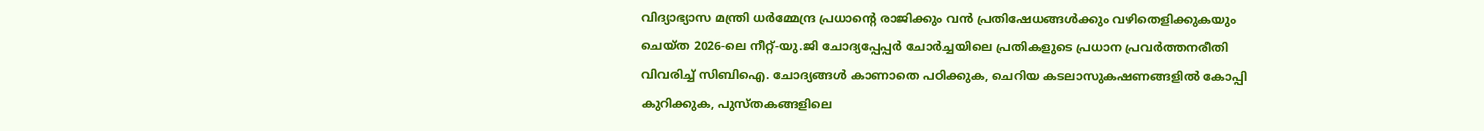വിദ്യാഭ്യാസ മന്ത്രി ധര്‍മ്മേന്ദ്ര പ്രധാന്റെ രാജിക്കും വന്‍ പ്രതിഷേധങ്ങള്‍ക്കും വഴിതെളിക്കുകയും ചെയ്ത 2026-ലെ നീറ്റ്-യു.ജി ചോദ്യപ്പേപ്പര്‍ ചോര്‍ച്ചയിലെ പ്രതികളുടെ പ്രധാന പ്രവര്‍ത്തനരീതി വിവരിച്ച് സിബിഐ. ചോദ്യങ്ങള്‍ കാണാതെ പഠിക്കുക, ചെറിയ കടലാസുകഷണങ്ങളില്‍ കോപ്പി കുറിക്കുക, പുസ്തകങ്ങളിലെ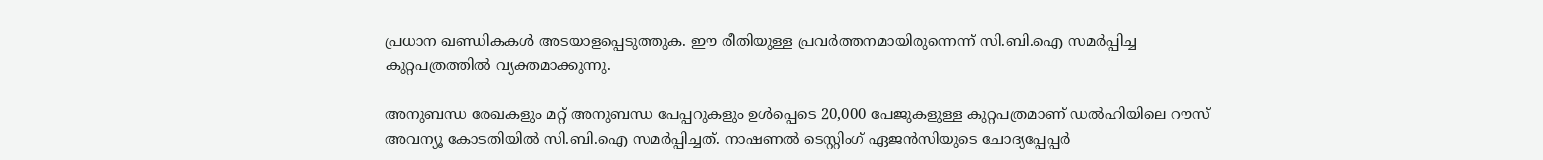പ്രധാന ഖണ്ഡികകള്‍ അടയാളപ്പെടുത്തുക. ഈ രീതിയുള്ള പ്രവര്‍ത്തനമായിരുന്നെന്ന് സി.ബി.ഐ സമര്‍പ്പിച്ച കുറ്റപത്രത്തില്‍ വ്യക്തമാക്കുന്നു.

അനുബന്ധ രേഖകളും മറ്റ് അനുബന്ധ പേപ്പറുകളും ഉള്‍പ്പെടെ 20,000 പേജുകളുള്ള കുറ്റപത്രമാണ് ഡല്‍ഹിയിലെ റൗസ് അവന്യൂ കോടതിയില്‍ സി.ബി.ഐ സമര്‍പ്പിച്ചത്. നാഷണല്‍ ടെസ്റ്റിംഗ് ഏജന്‍സിയുടെ ചോദ്യപ്പേപ്പര്‍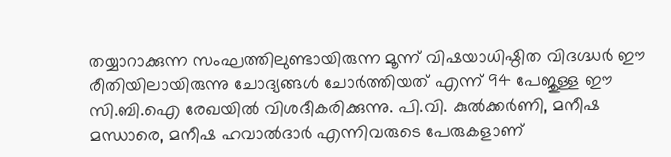തയ്യാറാക്കുന്ന സംഘത്തിലുണ്ടായിരുന്ന മൂന്ന് വിഷയാധിഷ്ഠിത വിദഗ്ദ്ധര്‍ ഈ രീതിയിലായിരുന്നു ചോദ്യങ്ങള്‍ ചോര്‍ത്തിയത് എന്ന് 94 പേജുള്ള ഈ സി.ബി.ഐ രേഖയില്‍ വിശദീകരിക്കുന്നു. പി.വി. കുല്‍ക്കര്‍ണി, മനീഷ മന്ധാരെ, മനീഷ ഹവാല്‍ദാര്‍ എന്നിവരുടെ പേരുകളാണ്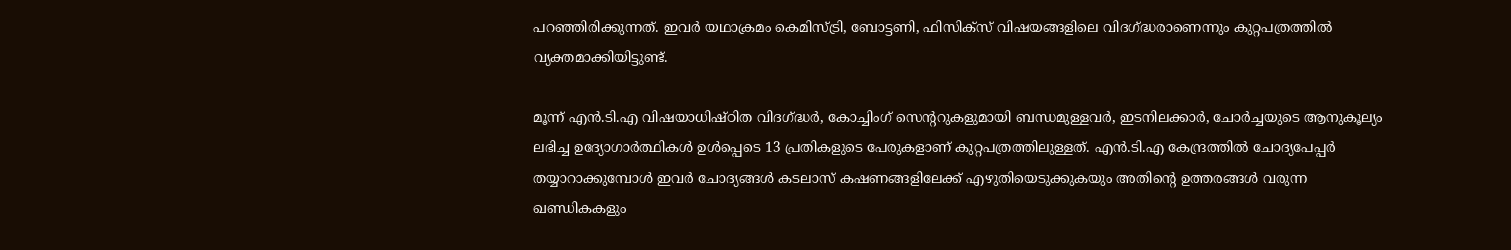പറഞ്ഞിരിക്കുന്നത്. ഇവര്‍ യഥാക്രമം കെമിസ്ട്രി, ബോട്ടണി, ഫിസിക്‌സ് വിഷയങ്ങളിലെ വിദഗ്ദ്ധരാണെന്നും കുറ്റപത്രത്തില്‍ വ്യക്തമാക്കിയിട്ടുണ്ട്.

മൂന്ന് എന്‍.ടി.എ വിഷയാധിഷ്ഠിത വിദഗ്ദ്ധര്‍, കോച്ചിംഗ് സെന്ററുകളുമായി ബന്ധമുള്ളവര്‍, ഇടനിലക്കാര്‍, ചോര്‍ച്ചയുടെ ആനുകൂല്യം ലഭിച്ച ഉദ്യോഗാര്‍ത്ഥികള്‍ ഉള്‍പ്പെടെ 13 പ്രതികളുടെ പേരുകളാണ് കുറ്റപത്രത്തിലുള്ളത്. എന്‍.ടി.എ കേന്ദ്രത്തില്‍ ചോദ്യപേപ്പര്‍ തയ്യാറാക്കുമ്പോള്‍ ഇവര്‍ ചോദ്യങ്ങള്‍ കടലാസ് കഷണങ്ങളിലേക്ക് എഴുതിയെടുക്കുകയും അതിന്റെ ഉത്തരങ്ങള്‍ വരുന്ന ഖണ്ഡികകളും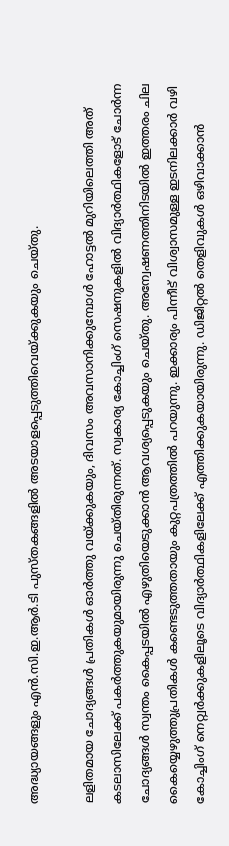അദ്ധ്യായങ്ങളും എന്‍.സി.ഇ.ആര്‍.ടി പുസ്തകങ്ങളില്‍ അടയാളപ്പെടുത്തിവെയ്ക്കുകയും ചെയ്തു.

ലളിതമായ ചോദ്യങ്ങള്‍ പ്രതികള്‍ ഓര്‍ത്തു വയ്ക്കുകയും, ദിവസം അവസാനിക്കുമ്പോള്‍ ഹോട്ടല്‍ മുറിയിലെത്തി അത് കടലാസിലേക്ക് പകര്‍ത്തുകയുമായിരുന്നു ചെയ്തിരുന്നത്. സ്വകാര്യ കോച്ചിംഗ് സെഷനുകളില്‍ വിദ്യാര്‍ത്ഥികളോട് ചോര്‍ന്ന ചോദ്യങ്ങള്‍ സ്വന്തം കൈപ്പടയില്‍ എഴുതിയെടുക്കാന്‍ ആവശ്യപ്പെടുകയും ചെയ്തു. അന്വേഷണത്തിനിടയില്‍ ഇത്തരം ചില കൈയ്യെഴുത്തുപ്രതികള്‍ കണ്ടെടുത്തതായും കുറ്റപത്രത്തില്‍ പറയുന്നു. ഇക്കാര്യം പിന്നീട് വിശ്വാസമുള്ള ഇടനിലക്കാര്‍ വഴി കോച്ചിംഗ് നെറ്റ്വര്‍ക്കുകളിലൂടെ വിദ്യാര്‍ത്ഥികളിലേക്ക് എത്തിക്കുകയായിരുന്നു. ഡിജിറ്റല്‍ തെളിവുകള്‍ ഒഴിവാക്കാന്‍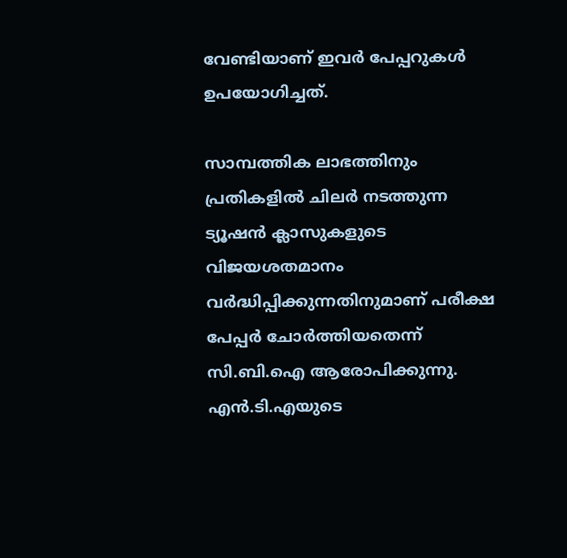വേണ്ടിയാണ് ഇവര്‍ പേപ്പറുകള്‍ ഉപയോഗിച്ചത്.

സാമ്പത്തിക ലാഭത്തിനും പ്രതികളില്‍ ചിലര്‍ നടത്തുന്ന ട്യൂഷന്‍ ക്ലാസുകളുടെ വിജയശതമാനം വര്‍ദ്ധിപ്പിക്കുന്നതിനുമാണ് പരീക്ഷ പേപ്പര്‍ ചോര്‍ത്തിയതെന്ന് സി.ബി.ഐ ആരോപിക്കുന്നു. എന്‍.ടി.എയുടെ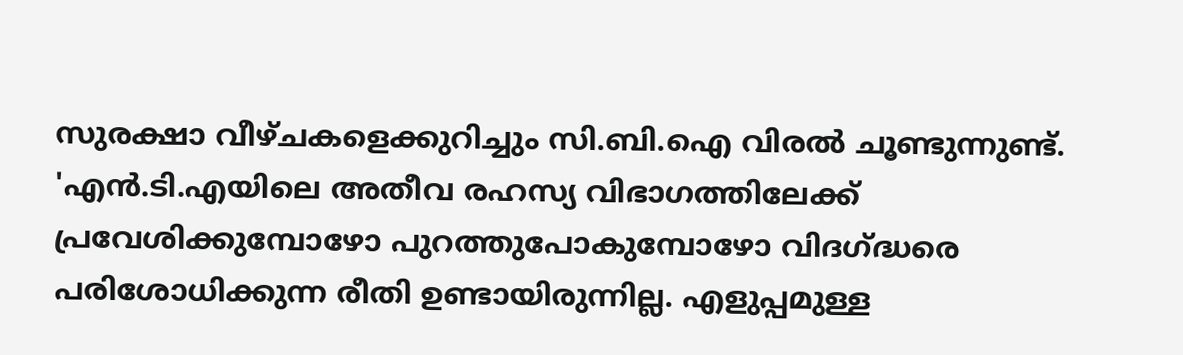സുരക്ഷാ വീഴ്ചകളെക്കുറിച്ചും സി.ബി.ഐ വിരല്‍ ചൂണ്ടുന്നുണ്ട്. 'എന്‍.ടി.എയിലെ അതീവ രഹസ്യ വിഭാഗത്തിലേക്ക് പ്രവേശിക്കുമ്പോഴോ പുറത്തുപോകുമ്പോഴോ വിദഗ്ദ്ധരെ പരിശോധിക്കുന്ന രീതി ഉണ്ടായിരുന്നില്ല. എളുപ്പമുള്ള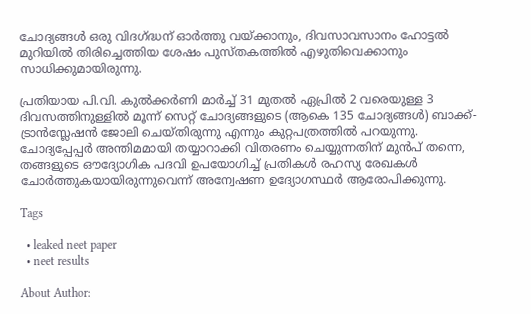ചോദ്യങ്ങള്‍ ഒരു വിദഗ്ദ്ധന് ഓര്‍ത്തു വയ്ക്കാനും, ദിവസാവസാനം ഹോട്ടല്‍ മുറിയില്‍ തിരിച്ചെത്തിയ ശേഷം പുസ്തകത്തില്‍ എഴുതിവെക്കാനും സാധിക്കുമായിരുന്നു.

പ്രതിയായ പി.വി. കുല്‍ക്കര്‍ണി മാര്‍ച്ച് 31 മുതല്‍ ഏപ്രില്‍ 2 വരെയുള്ള 3 ദിവസത്തിനുള്ളില്‍ മൂന്ന് സെറ്റ് ചോദ്യങ്ങളുടെ (ആകെ 135 ചോദ്യങ്ങള്‍) ബാക്ക്-ട്രാന്‍സ്ലേഷന്‍ ജോലി ചെയ്തിരുന്നു എന്നും കുറ്റപത്രത്തില്‍ പറയുന്നു. ചോദ്യപ്പേപ്പര്‍ അന്തിമമായി തയ്യാറാക്കി വിതരണം ചെയ്യുന്നതിന് മുന്‍പ് തന്നെ, തങ്ങളുടെ ഔദ്യോഗിക പദവി ഉപയോഗിച്ച് പ്രതികള്‍ രഹസ്യ രേഖകള്‍ ചോര്‍ത്തുകയായിരുന്നുവെന്ന് അന്വേഷണ ഉദ്യോഗസ്ഥര്‍ ആരോപിക്കുന്നു.

Tags

  • leaked neet paper
  • neet results

About Author: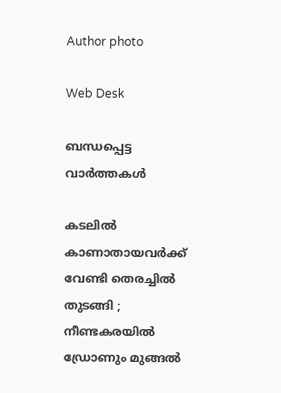Author photo

Web Desk

ബന്ധപ്പെട്ട വാർത്തകൾ

കടലില്‍ കാണാതായവര്‍ക്ക് വേണ്ടി തെരച്ചില്‍ തുടങ്ങി ; നീണ്ടകരയില്‍ ഡ്രോണും മുങ്ങല്‍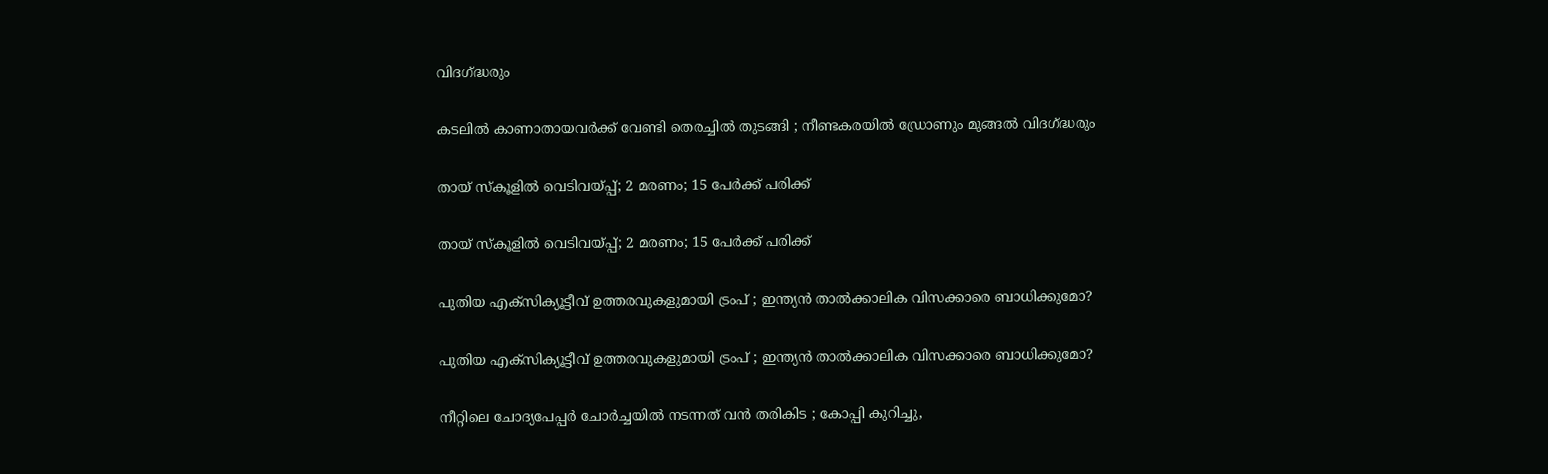വിദഗ്ദ്ധരും

കടലില്‍ കാണാതായവര്‍ക്ക് വേണ്ടി തെരച്ചില്‍ തുടങ്ങി ; നീണ്ടകരയില്‍ ഡ്രോണും മുങ്ങല്‍ വിദഗ്ദ്ധരും

തായ് സ്കൂളിൽ വെടിവയ്പ്പ്; 2 മരണം; 15 പേർക്ക് പരിക്ക്

തായ് സ്കൂളിൽ വെടിവയ്പ്പ്; 2 മരണം; 15 പേർക്ക് പരിക്ക്

പുതിയ എക്സിക്യൂട്ടീവ് ഉത്തരവുകളുമായി ട്രം‌പ് ; ഇന്ത്യൻ താൽക്കാലിക വിസക്കാരെ ബാധിക്കുമോ?

പുതിയ എക്സിക്യൂട്ടീവ് ഉത്തരവുകളുമായി ട്രം‌പ് ; ഇന്ത്യൻ താൽക്കാലിക വിസക്കാരെ ബാധിക്കുമോ?

നീറ്റിലെ ചോദ്യപേപ്പര്‍ ചോര്‍ച്ചയില്‍ നടന്നത് വന്‍ തരികിട ; കോപ്പി കുറിച്ചു,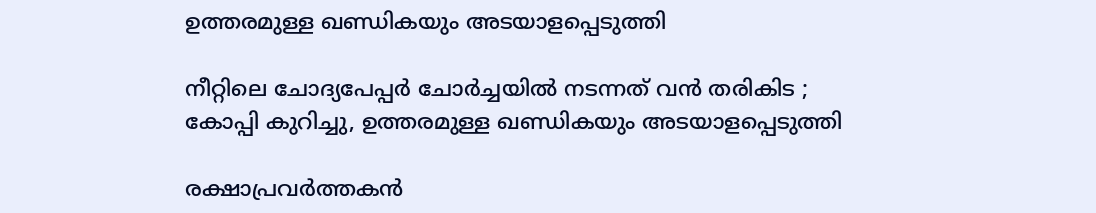ഉത്തരമുള്ള ഖണ്ഡികയും അടയാളപ്പെടുത്തി

നീറ്റിലെ ചോദ്യപേപ്പര്‍ ചോര്‍ച്ചയില്‍ നടന്നത് വന്‍ തരികിട ; കോപ്പി കുറിച്ചു, ഉത്തരമുള്ള ഖണ്ഡികയും അടയാളപ്പെടുത്തി

രക്ഷാപ്രവര്‍ത്തകന്‍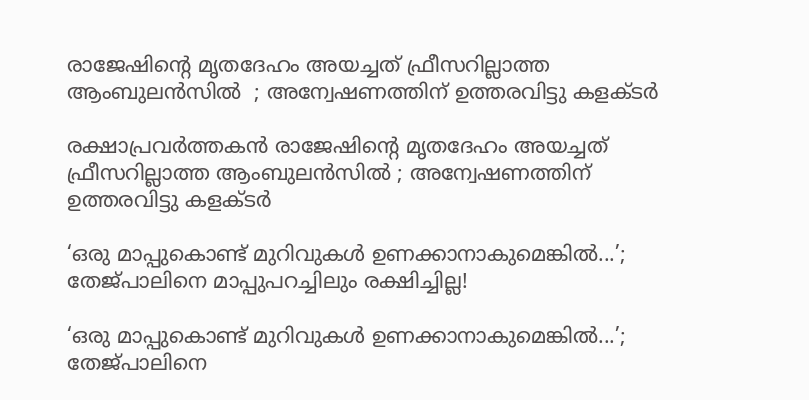രാജേഷിന്റെ മൃതദേഹം അയച്ചത് ഫ്രീസറില്ലാത്ത ആംബുലന്‍സില്‍  ; അന്വേഷണത്തിന് ഉത്തരവിട്ടു കളക്ടര്‍

രക്ഷാപ്രവര്‍ത്തകന്‍ രാജേഷിന്റെ മൃതദേഹം അയച്ചത് ഫ്രീസറില്ലാത്ത ആംബുലന്‍സില്‍ ; അന്വേഷണത്തിന് ഉത്തരവിട്ടു കളക്ടര്‍

‘ഒരു മാപ്പുകൊണ്ട് മുറിവുകൾ ഉണക്കാനാകുമെങ്കിൽ...’; തേജ്‌പാലിനെ മാപ്പുപറച്ചിലും രക്ഷിച്ചില്ല!

‘ഒരു മാപ്പുകൊണ്ട് മുറിവുകൾ ഉണക്കാനാകുമെങ്കിൽ...’; തേജ്‌പാലിനെ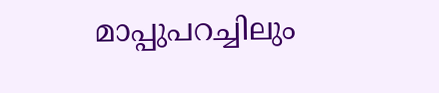മാപ്പുപറച്ചിലും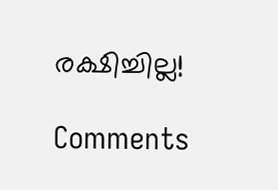രക്ഷിച്ചില്ല!

Comments